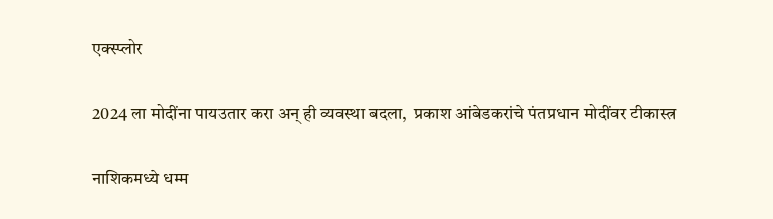एक्स्प्लोर

2024 ला मोदींना पायउतार करा अन् ही व्यवस्था बदला,  प्रकाश आंबेडकरांचे पंतप्रधान मोदींवर टीकास्त्र

नाशिकमध्ये धम्म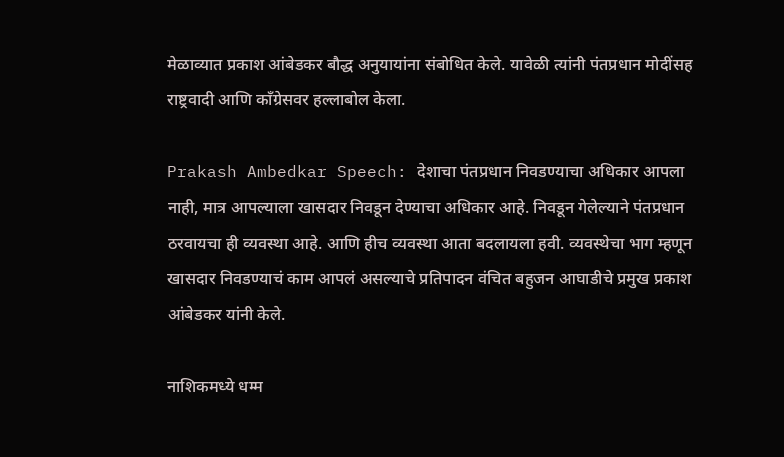मेळाव्यात प्रकाश आंबेडकर बौद्ध अनुयायांना संबोधित केले. यावेळी त्यांनी पंतप्रधान मोदींसह राष्ट्रवादी आणि काँग्रेसवर हल्लाबोल केला.

Prakash Ambedkar Speech: देशाचा पंतप्रधान निवडण्याचा अधिकार आपला नाही, मात्र आपल्याला खासदार निवडून देण्याचा अधिकार आहे. निवडून गेलेल्याने पंतप्रधान ठरवायचा ही व्यवस्था आहे. आणि हीच व्यवस्था आता बदलायला हवी. व्यवस्थेचा भाग म्हणून खासदार निवडण्याचं काम आपलं असल्याचे प्रतिपादन वंचित बहुजन आघाडीचे प्रमुख प्रकाश आंबेडकर यांनी केले.

नाशिकमध्ये धम्म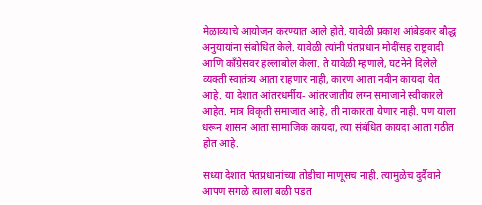मेळाव्याचे आयोजन करण्यात आले होते. यावेळी प्रकाश आंबेडकर बौद्ध अनुयायांना संबोधित केले. यावेळी त्यांनी पंतप्रधान मोदींसह राष्ट्रवादी आणि काँग्रेसवर हल्लाबोल केला. ते यावेळी म्हणाले, घटनेने दिलेले व्यक्ती स्वातंत्र्य आता राहणार नाही, कारण आता नवीन कायदा येत आहे. या देशात आंतरधर्मीय- आंतरजातीय लग्न समाजाने स्वीकारले आहेत. मात्र विकृती समाजात आहे, ती नाकारता येणार नाही. पण याला धरून शासन आता सामाजिक कायदा, त्या संबंधित कायदा आता गठीत होत आहे.

सध्या देशात पंतप्रधानांच्या तोडीचा माणूसच नाही. त्यामुळेच दुर्दैवाने आपण सगळे त्याला बळी पडत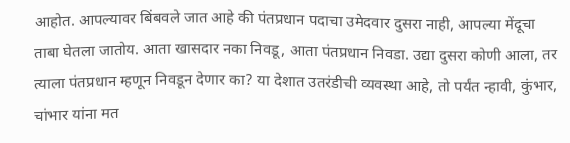आहोत. आपल्यावर बिंबवले जात आहे की पंतप्रधान पदाचा उमेदवार दुसरा नाही, आपल्या मेंदूचा ताबा घेतला जातोय. आता खासदार नका निवडू, आता पंतप्रधान निवडा. उद्या दुसरा कोणी आला, तर त्याला पंतप्रधान म्हणून निवडून देणार का? या देशात उतरंडीची व्यवस्था आहे, तो पर्यंत न्हावी, कुंभार, चांभार यांना मत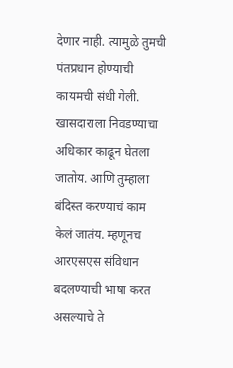देणार नाही. त्यामुळे तुमची पंतप्रधान होण्याची कायमची संधी गेली. खासदाराला निवडण्याचा अधिकार काढून घेतला जातोय. आणि तुम्हाला बंदिस्त करण्याचं काम केलं जातंय. म्हणूनच आरएसएस संविधान बदलण्याची भाषा करत असल्याचे ते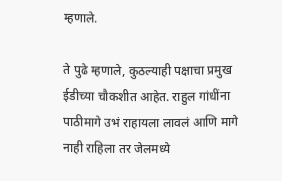म्हणाले.

ते पुढे म्हणाले, कुठल्याही पक्षाचा प्रमुख ईडीच्या चौकशीत आहेत. राहुल गांधींना पाठीमागे उभं राहायला लावलं आणि मागे नाही राहिला तर जेलमध्ये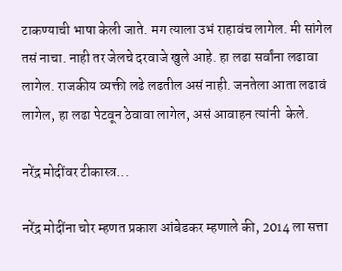टाकण्याची भाषा केली जाते. मग त्याला उभं राहावंच लागेल. मी सांगेल तसं नाचा. नाही तर जेलचे दरवाजे खुले आहे. हा लढा सर्वांना लढावा लागेल. राजकीय व्यक्ती लढे लढतील असं नाही. जनतेला आता लढावं लागेल, हा लढा पेटवून ठेवावा लागेल, असं आवाहन त्यांनी  केले.

नरेंद्र मोदींवर टीकास्त्र...

नरेंद्र मोदींना चोर म्हणत प्रकाश आंबेडकर म्हणाले की, 2014 ला सत्ता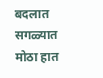बदलात सगळ्यात मोठा हात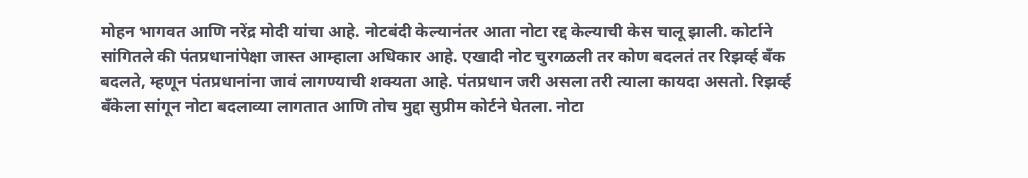मोहन भागवत आणि नरेंद्र मोदी यांचा आहे. नोटबंदी केल्यानंतर आता नोटा रद्द केल्याची केस चालू झाली. कोर्टाने सांगितले की पंतप्रधानांपेक्षा जास्त आम्हाला अधिकार आहे. एखादी नोट चुरगळली तर कोण बदलतं तर रिझर्व्ह बँक बदलते, म्हणून पंतप्रधानांना जावं लागण्याची शक्यता आहे. पंतप्रधान जरी असला तरी त्याला कायदा असतो. रिझर्व्ह बँकेला सांगून नोटा बदलाव्या लागतात आणि तोच मुद्दा सुप्रीम कोर्टने घेतला. नोटा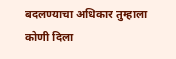बदलण्याचा अधिकार तुम्हाला कोणी दिला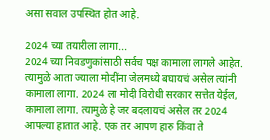असा सवाल उपस्थित होत आहे.

2024 च्या तयारीला लागा...
2024 च्या निवडणुकांसाठी सर्वच पक्ष कामाला लागले आहेत. त्यामुळे आता ज्याला मोदींना जेलमध्ये बघायचं असेल त्यांनी कामाला लागा. 2024 ला मोदी विरोधी सरकार सत्तेत येईल, कामाला लागा. त्यामुळे हे जर बदलायचं असेल तर 2024 आपल्या हातात आहे. एक तर आपण हारु किंवा ते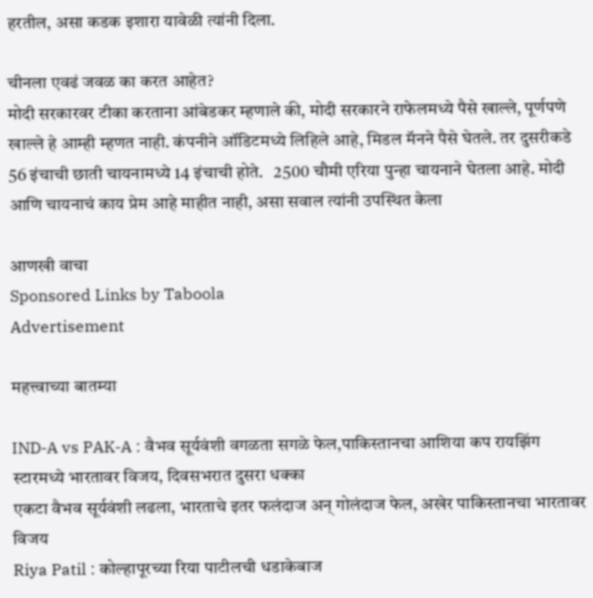हरतील, असा कडक इशारा यावेळी त्यांनी दिला.

चीनला एवढं जवळ का करत आहेत?
मोदी सरकारवर टीका करताना आंबेडकर म्हणाले की, मोदी सरकारने राफेलमध्ये पैसे खाल्ले, पूर्णपणे खाल्ले हे आम्ही म्हणत नाही. कंपनीने ऑडिटमध्ये लिहिले आहे, मिडल मॅनने पैसे घेतले. तर दुसरीकडे 56 इंचाची छाती चायनामध्ये 14 इंचाची होते.   2500 चौमी एरिया पुन्हा चायनाने घेतला आहे. मोदी आणि चायनाचं काय प्रेम आहे माहीत नाही, असा सवाल त्यांनी उपस्थित केला

आणखी वाचा
Sponsored Links by Taboola
Advertisement

महत्त्वाच्या बातम्या

IND-A vs PAK-A : वैभव सूर्यवंशी वगळता सगळे फेल,पाकिस्तानचा आशिया कप रायझिंग स्टारमध्ये भारतावर विजय, दिवसभरात दुसरा धक्का
एकटा वैभव सूर्यवंशी लढला, भारताचे इतर फलंदाज अन् गोलंदाज फेल, अखेर पाकिस्तानचा भारतावर विजय
Riya Patil : कोल्हापूरच्या रिया पाटीलची धडाकेबाज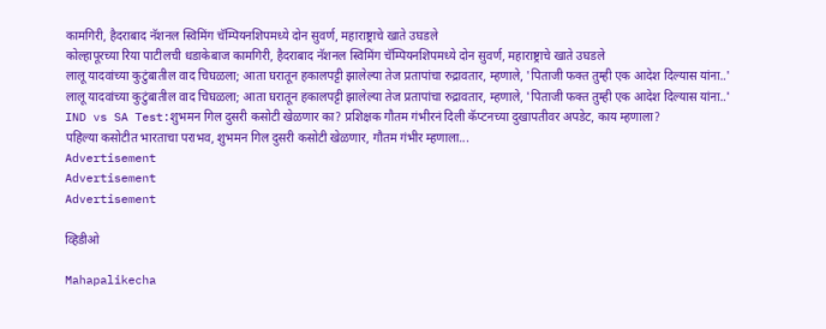कामगिरी, हैदराबाद नॅशनल स्विमिंग चॅम्पियनशिपमध्ये दोन सुवर्ण, महाराष्ट्राचे खाते उघडले
कोल्हापूरच्या रिया पाटीलची धडाकेबाज कामगिरी, हैदराबाद नॅशनल स्विमिंग चॅम्पियनशिपमध्ये दोन सुवर्ण, महाराष्ट्राचे खाते उघडले
लालू यादवांच्या कुटुंबातील वाद चिघळला; आता घरातून हकालपट्टी झालेल्या तेज प्रतापांचा रुद्रावतार, म्हणाले, 'पिताजी फक्त तुम्ही एक आदेश दिल्यास यांना..'
लालू यादवांच्या कुटुंबातील वाद चिघळला; आता घरातून हकालपट्टी झालेल्या तेज प्रतापांचा रुद्रावतार, म्हणाले, 'पिताजी फक्त तुम्ही एक आदेश दिल्यास यांना..'
IND vs SA Test:शुभमन गिल दुसरी कसोटी खेळणार का? प्रशिक्षक गौतम गंभीरनं दिली कॅप्टनच्या दुखापतीवर अपडेट, काय म्हणाला?
पहिल्या कसोटीत भारताचा पराभव, शुभमन गिल दुसरी कसोटी खेळणार, गौतम गंभीर म्हणाला...
Advertisement
Advertisement
Advertisement

व्हिडीओ

Mahapalikecha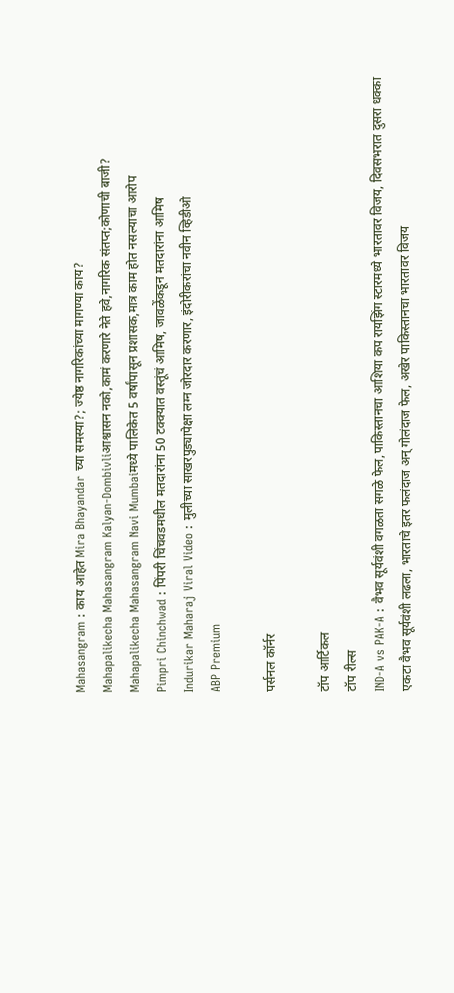Mahasangram : काय आहेत Mira Bhayandar च्या समस्या?; ज्येष्ठ नागरिकांच्या मागण्या काय?
Mahapalikecha Mahasangram Kalyan-Dombivliआश्वासन नको,कामं करणारे नेते हवे,नागरिक संतप्त;कोणाची बाजी?
Mahapalikecha Mahasangram Navi Mumbaiमध्ये पालिकेत 5 वर्षांपासून प्रशासक,मात्र काम होत नसल्याचा आरोप
Pimpri Chinchwad : पिंपरी चिंचवडमधील मतदारांना 50 टक्क्यात वस्तूंचं आमिष, जावळेंकडून मतदारांना आमिष
Indurikar Maharaj Viral Video : मुलीच्या साखरपुड्यापेक्षा लग्न जोरदार करणार, इंदोरीकरांचा नवीन व्हिडीओ
ABP Premium

पर्सनल कॉर्नर

टॉप आर्टिकल
टॉप रील्स
IND-A vs PAK-A : वैभव सूर्यवंशी वगळता सगळे फेल,पाकिस्तानचा आशिया कप रायझिंग स्टारमध्ये भारतावर विजय, दिवसभरात दुसरा धक्का
एकटा वैभव सूर्यवंशी लढला, भारताचे इतर फलंदाज अन् गोलंदाज फेल, अखेर पाकिस्तानचा भारतावर विजय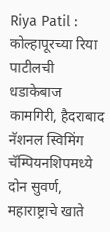Riya Patil : कोल्हापूरच्या रिया पाटीलची धडाकेबाज कामगिरी, हैदराबाद नॅशनल स्विमिंग चॅम्पियनशिपमध्ये दोन सुवर्ण, महाराष्ट्राचे खाते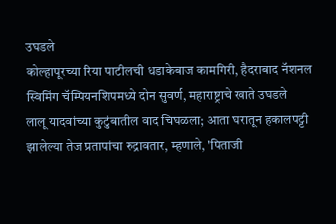उघडले
कोल्हापूरच्या रिया पाटीलची धडाकेबाज कामगिरी, हैदराबाद नॅशनल स्विमिंग चॅम्पियनशिपमध्ये दोन सुवर्ण, महाराष्ट्राचे खाते उघडले
लालू यादवांच्या कुटुंबातील वाद चिघळला; आता घरातून हकालपट्टी झालेल्या तेज प्रतापांचा रुद्रावतार, म्हणाले, 'पिताजी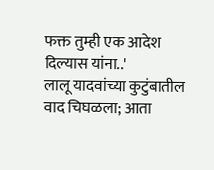फक्त तुम्ही एक आदेश दिल्यास यांना..'
लालू यादवांच्या कुटुंबातील वाद चिघळला; आता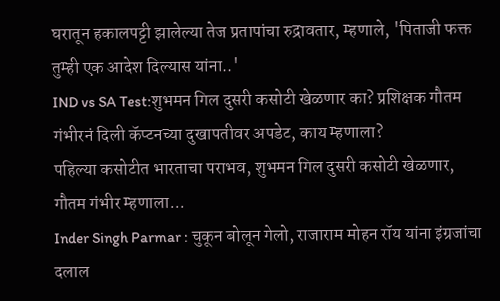घरातून हकालपट्टी झालेल्या तेज प्रतापांचा रुद्रावतार, म्हणाले, 'पिताजी फक्त तुम्ही एक आदेश दिल्यास यांना..'
IND vs SA Test:शुभमन गिल दुसरी कसोटी खेळणार का? प्रशिक्षक गौतम गंभीरनं दिली कॅप्टनच्या दुखापतीवर अपडेट, काय म्हणाला?
पहिल्या कसोटीत भारताचा पराभव, शुभमन गिल दुसरी कसोटी खेळणार, गौतम गंभीर म्हणाला...
Inder Singh Parmar : चुकून बोलून गेलो, राजाराम मोहन रॉय यांना इंग्रजांचा दलाल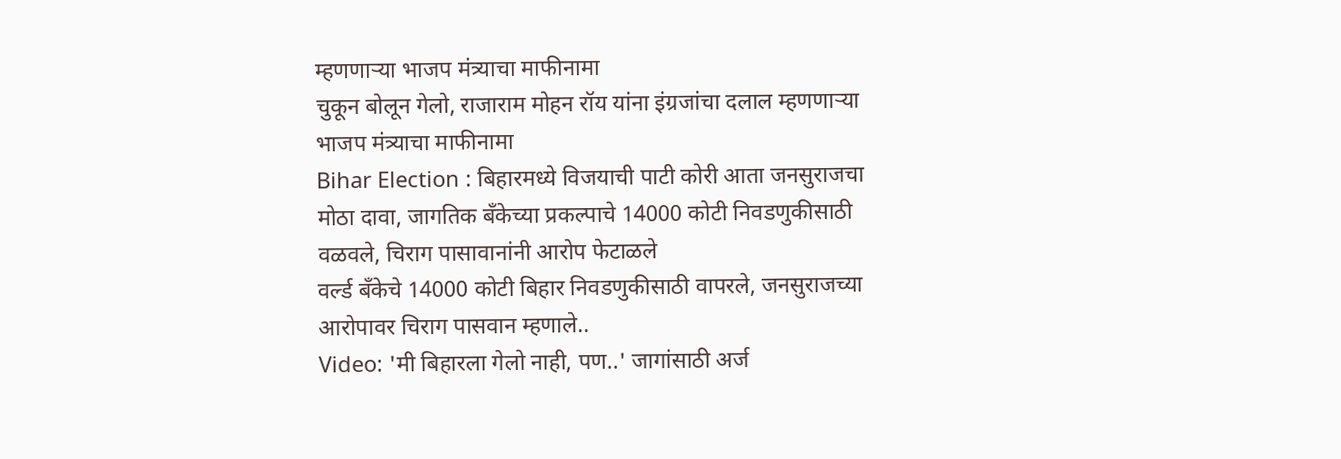म्हणणाऱ्या भाजप मंत्र्याचा माफीनामा
चुकून बोलून गेलो, राजाराम मोहन रॉय यांना इंग्रजांचा दलाल म्हणणाऱ्या भाजप मंत्र्याचा माफीनामा
Bihar Election : बिहारमध्ये विजयाची पाटी कोरी आता जनसुराजचा मोठा दावा, जागतिक बँकेच्या प्रकल्पाचे 14000 कोटी निवडणुकीसाठी वळवले, चिराग पासावानांनी आरोप फेटाळले
वर्ल्ड बँकेचे 14000 कोटी बिहार निवडणुकीसाठी वापरले, जनसुराजच्या आरोपावर चिराग पासवान म्हणाले..
Video: 'मी बिहारला गेलो नाही, पण..' जागांसाठी अर्ज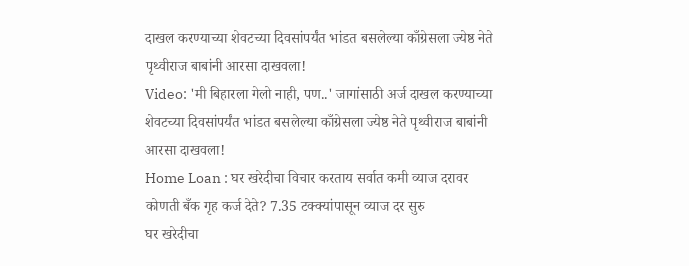दाखल करण्याच्या शेवटच्या दिवसांपर्यंत भांडत बसलेल्या काँग्रेसला ज्येष्ठ नेते पृथ्वीराज बाबांनी आरसा दाखवला!
Video: 'मी बिहारला गेलो नाही, पण..' जागांसाठी अर्ज दाखल करण्याच्या शेवटच्या दिवसांपर्यंत भांडत बसलेल्या काँग्रेसला ज्येष्ठ नेते पृथ्वीराज बाबांनी आरसा दाखवला!
Home Loan : घर खरेदीचा विचार करताय सर्वात कमी व्याज दरावर कोणती बँक गृह कर्ज देते? 7.35 टक्क्यांपासून व्याज दर सुरु
घर खरेदीचा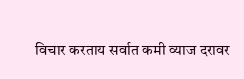विचार करताय सर्वात कमी व्याज दरावर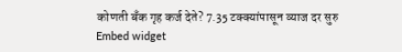कोणती बँक गृह कर्ज देते? 7.35 टक्क्यांपासून व्याज दर सुरु
Embed widget